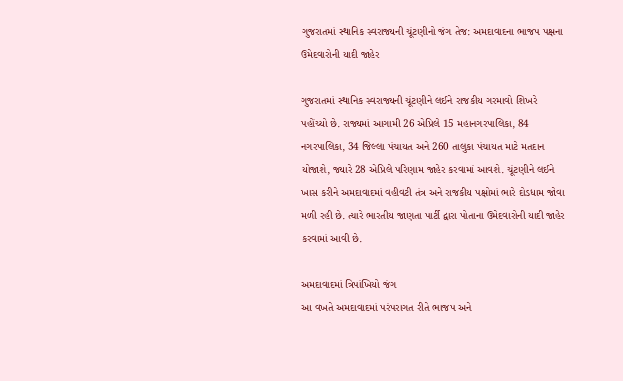ગુજરાતમાં સ્થાનિક સ્વરાજ્યની ચૂંટણીનો જંગ તેજ: અમદાવાદના ભાજપ પક્ષના ઉમેદવારોની યાદી જાહેર

ગુજરાતમાં સ્થાનિક સ્વરાજ્યની ચૂંટણીને લઈને રાજકીય ગરમાવો શિખરે પહોંચ્યો છે. રાજ્યમાં આગામી 26 એપ્રિલે 15 મહાનગરપાલિકા, 84 નગરપાલિકા, 34 જિલ્લા પંચાયત અને 260 તાલુકા પંચાયત માટે મતદાન યોજાશે, જ્યારે 28 એપ્રિલે પરિણામ જાહેર કરવામાં આવશે. ચૂંટણીને લઈને ખાસ કરીને અમદાવાદમાં વહીવટી તંત્ર અને રાજકીય પક્ષોમાં ભારે દોડધામ જોવા મળી રહી છે. ત્યારે ભારતીય જાણતા પાર્ટી દ્વારા પોતાના ઉમેદવારોની યાદી જાહેર કરવામાં આવી છે.

અમદાવાદમાં ત્રિપાંખિયો જંગ
આ વખતે અમદાવાદમાં પરંપરાગત રીતે ભાજપ અને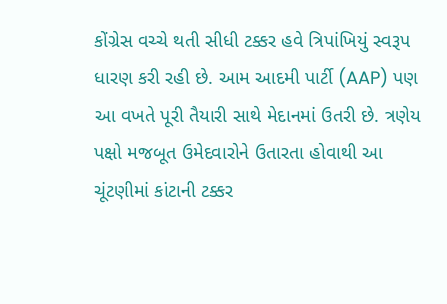કોંગ્રેસ વચ્ચે થતી સીધી ટક્કર હવે ત્રિપાંખિયું સ્વરૂપ ધારણ કરી રહી છે. આમ આદમી પાર્ટી (AAP) પણ આ વખતે પૂરી તૈયારી સાથે મેદાનમાં ઉતરી છે. ત્રણેય પક્ષો મજબૂત ઉમેદવારોને ઉતારતા હોવાથી આ ચૂંટણીમાં કાંટાની ટક્કર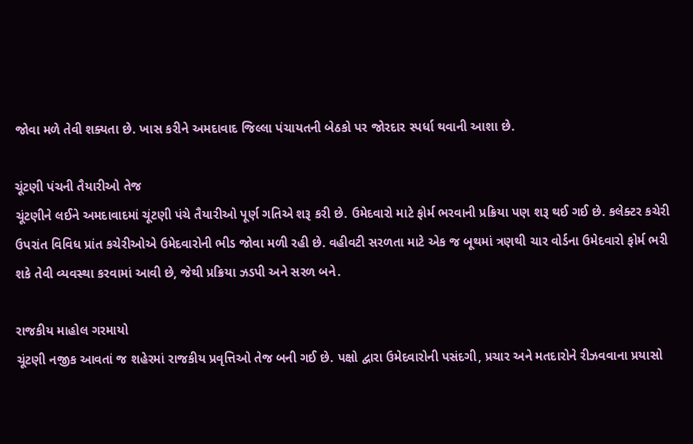જોવા મળે તેવી શક્યતા છે. ખાસ કરીને અમદાવાદ જિલ્લા પંચાયતની બેઠકો પર જોરદાર સ્પર્ધા થવાની આશા છે.

ચૂંટણી પંચની તૈયારીઓ તેજ
ચૂંટણીને લઈને અમદાવાદમાં ચૂંટણી પંચે તૈયારીઓ પૂર્ણ ગતિએ શરૂ કરી છે. ઉમેદવારો માટે ફોર્મ ભરવાની પ્રક્રિયા પણ શરૂ થઈ ગઈ છે. કલેક્ટર કચેરી ઉપરાંત વિવિધ પ્રાંત કચેરીઓએ ઉમેદવારોની ભીડ જોવા મળી રહી છે. વહીવટી સરળતા માટે એક જ બૂથમાં ત્રણથી ચાર વોર્ડના ઉમેદવારો ફોર્મ ભરી શકે તેવી વ્યવસ્થા કરવામાં આવી છે, જેથી પ્રક્રિયા ઝડપી અને સરળ બને.

રાજકીય માહોલ ગરમાયો
ચૂંટણી નજીક આવતાં જ શહેરમાં રાજકીય પ્રવૃત્તિઓ તેજ બની ગઈ છે. પક્ષો દ્વારા ઉમેદવારોની પસંદગી, પ્રચાર અને મતદારોને રીઝવવાના પ્રયાસો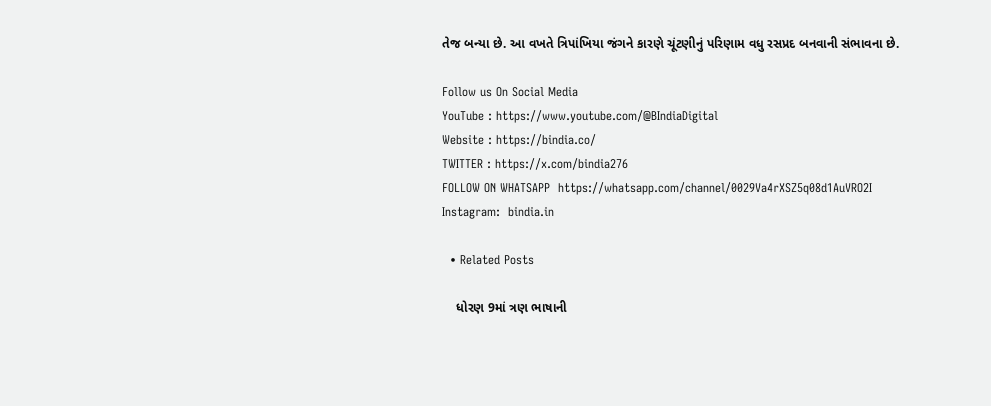તેજ બન્યા છે. આ વખતે ત્રિપાંખિયા જંગને કારણે ચૂંટણીનું પરિણામ વધુ રસપ્રદ બનવાની સંભાવના છે.

Follow us On Social Media
YouTube : https://www.youtube.com/@BIndiaDigital
Website : https://bindia.co/
TWITTER : https://x.com/bindia276
FOLLOW ON WHATSAPP  https://whatsapp.com/channel/0029Va4rXSZ5q08d1AuVRO2I
Instagram:  bindia.in

  • Related Posts

    ધોરણ 9માં ત્રણ ભાષાની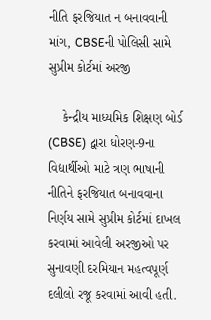નીતિ ફરજિયાત ન બનાવવાની માંગ, CBSEની પોલિસી સામે સુપ્રીમ કોર્ટમાં અરજી

    કેન્દ્રીય માધ્યમિક શિક્ષણ બોર્ડ (CBSE) દ્વારા ધોરણ-9ના વિદ્યાર્થીઓ માટે ત્રણ ભાષાની નીતિને ફરજિયાત બનાવવાના નિર્ણય સામે સુપ્રીમ કોર્ટમાં દાખલ કરવામાં આવેલી અરજીઓ પર સુનાવણી દરમિયાન મહત્વપૂર્ણ દલીલો રજૂ કરવામાં આવી હતી.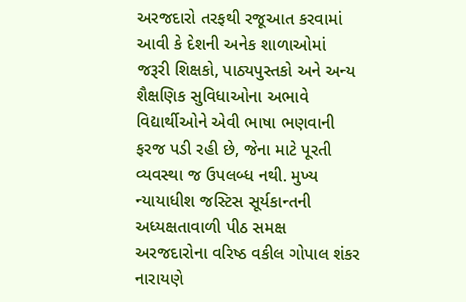અરજદારો તરફથી રજૂઆત કરવામાં આવી કે દેશની અનેક શાળાઓમાં જરૂરી શિક્ષકો, પાઠ્યપુસ્તકો અને અન્ય શૈક્ષણિક સુવિધાઓના અભાવે વિદ્યાર્થીઓને એવી ભાષા ભણવાની ફરજ પડી રહી છે, જેના માટે પૂરતી વ્યવસ્થા જ ઉપલબ્ધ નથી. મુખ્ય ન્યાયાધીશ જસ્ટિસ સૂર્યકાન્તની અધ્યક્ષતાવાળી પીઠ સમક્ષ અરજદારોના વરિષ્ઠ વકીલ ગોપાલ શંકર નારાયણે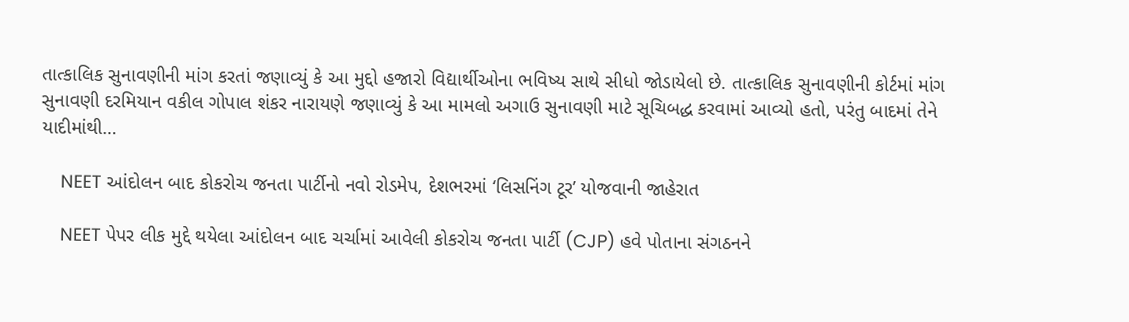તાત્કાલિક સુનાવણીની માંગ કરતાં જણાવ્યું કે આ મુદ્દો હજારો વિદ્યાર્થીઓના ભવિષ્ય સાથે સીધો જોડાયેલો છે. તાત્કાલિક સુનાવણીની કોર્ટમાં માંગ સુનાવણી દરમિયાન વકીલ ગોપાલ શંકર નારાયણે જણાવ્યું કે આ મામલો અગાઉ સુનાવણી માટે સૂચિબદ્ધ કરવામાં આવ્યો હતો, પરંતુ બાદમાં તેને યાદીમાંથી…

    NEET આંદોલન બાદ કોકરોચ જનતા પાર્ટીનો નવો રોડમેપ, દેશભરમાં ‘લિસનિંગ ટૂર’ યોજવાની જાહેરાત

    NEET પેપર લીક મુદ્દે થયેલા આંદોલન બાદ ચર્ચામાં આવેલી કોકરોચ જનતા પાર્ટી (CJP) હવે પોતાના સંગઠનને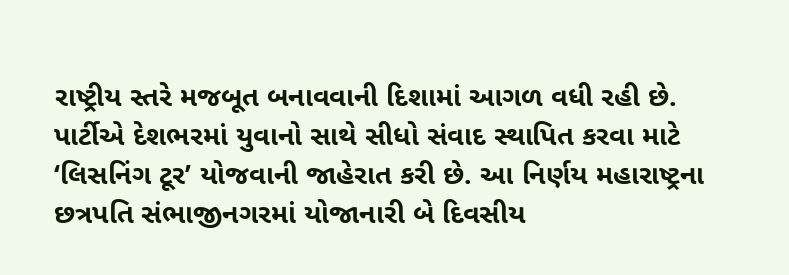રાષ્ટ્રીય સ્તરે મજબૂત બનાવવાની દિશામાં આગળ વધી રહી છે. પાર્ટીએ દેશભરમાં યુવાનો સાથે સીધો સંવાદ સ્થાપિત કરવા માટે ‘લિસનિંગ ટૂર’ યોજવાની જાહેરાત કરી છે. આ નિર્ણય મહારાષ્ટ્રના છત્રપતિ સંભાજીનગરમાં યોજાનારી બે દિવસીય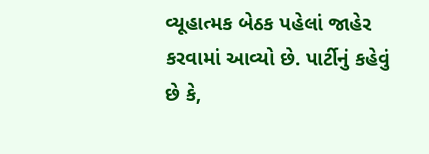વ્યૂહાત્મક બેઠક પહેલાં જાહેર કરવામાં આવ્યો છે. પાર્ટીનું કહેવું છે કે,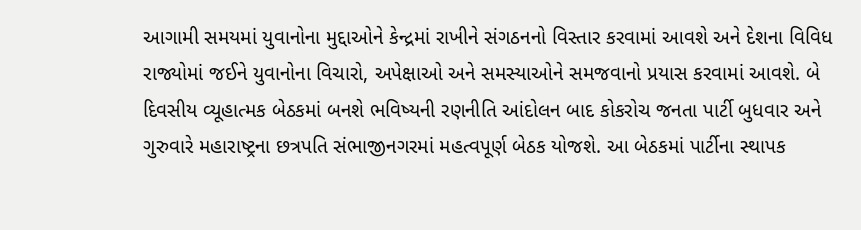આગામી સમયમાં યુવાનોના મુદ્દાઓને કેન્દ્રમાં રાખીને સંગઠનનો વિસ્તાર કરવામાં આવશે અને દેશના વિવિધ રાજ્યોમાં જઈને યુવાનોના વિચારો, અપેક્ષાઓ અને સમસ્યાઓને સમજવાનો પ્રયાસ કરવામાં આવશે. બે દિવસીય વ્યૂહાત્મક બેઠકમાં બનશે ભવિષ્યની રણનીતિ આંદોલન બાદ કોકરોચ જનતા પાર્ટી બુધવાર અને ગુરુવારે મહારાષ્ટ્રના છત્રપતિ સંભાજીનગરમાં મહત્વપૂર્ણ બેઠક યોજશે. આ બેઠકમાં પાર્ટીના સ્થાપક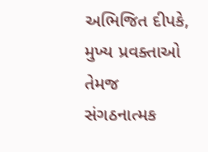અભિજિત દીપકે, મુખ્ય પ્રવક્તાઓ તેમજ સંગઠનાત્મક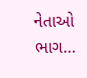નેતાઓ ભાગ…